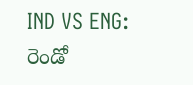IND VS ENG: రెండో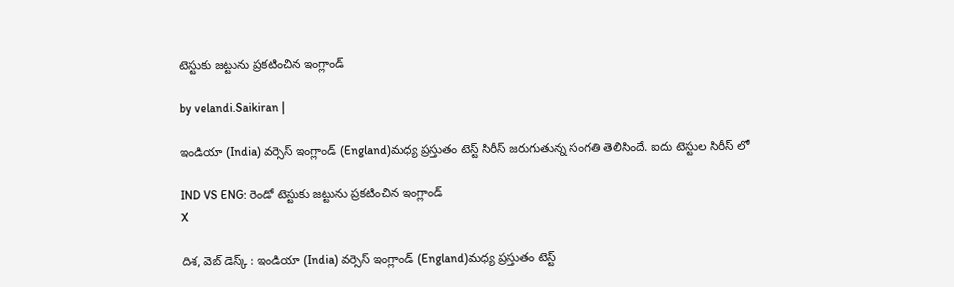టెస్టుకు జట్టును ప్రకటించిన ఇంగ్లాండ్

by velandi.Saikiran |

ఇండియా (India) వర్సెస్ ఇంగ్లాండ్ (England)మధ్య ప్రస్తుతం టెస్ట్ సిరీస్ జరుగుతున్న సంగతి తెలిసిందే. ఐదు టెస్టుల సిరీస్ లో

IND VS ENG: రెండో టెస్టుకు జట్టును ప్రకటించిన ఇంగ్లాండ్
X

దిశ, వెబ్ డెస్క్ : ఇండియా (India) వర్సెస్ ఇంగ్లాండ్ (England)మధ్య ప్రస్తుతం టెస్ట్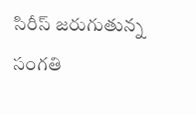సిరీస్ జరుగుతున్న సంగతి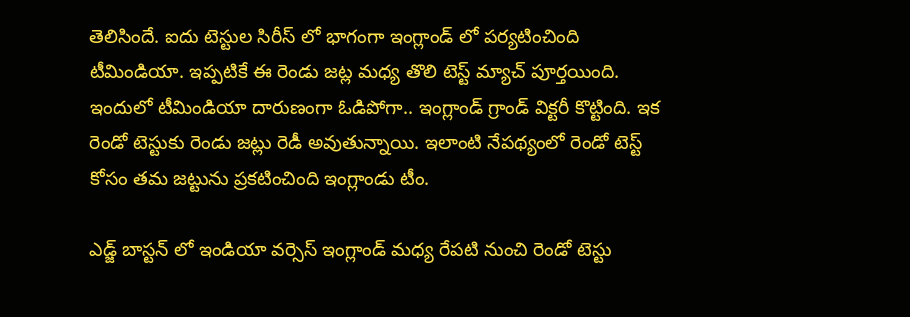తెలిసిందే. ఐదు టెస్టుల సిరీస్ లో భాగంగా ఇంగ్లాండ్ లో పర్యటించింది టీమిండియా. ఇప్పటికే ఈ రెండు జట్ల మధ్య తొలి టెస్ట్ మ్యాచ్ పూర్తయింది. ఇందులో టీమిండియా దారుణంగా ఓడిపోగా.. ఇంగ్లాండ్ గ్రాండ్ విక్టరీ కొట్టింది. ఇక రెండో టెస్టుకు రెండు జట్లు రెడీ అవుతున్నాయి. ఇలాంటి నేపథ్యంలో రెండో టెస్ట్ కోసం తమ జట్టును ప్రకటించింది ఇంగ్లాండు టీం.

ఎడ్జ్ బాస్టన్ లో ఇండియా వర్సెస్ ఇంగ్లాండ్ మధ్య రేపటి నుంచి రెండో టెస్టు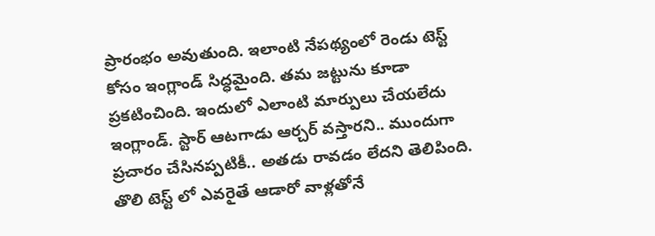ప్రారంభం అవుతుంది. ఇలాంటి నేపథ్యంలో రెండు టెస్ట్ కోసం ఇంగ్లాండ్ సిద్ధమైంది. తమ జట్టును కూడా ప్రకటించింది. ఇందులో ఎలాంటి మార్పులు చేయలేదు ఇంగ్లాండ్. స్టార్ ఆటగాడు ఆర్చర్ వస్తారని.. ముందుగా ప్రచారం చేసినప్పటికీ.. అతడు రావడం లేదని తెలిపింది. తొలి టెస్ట్ లో ఎవరైతే ఆడారో వాళ్లతోనే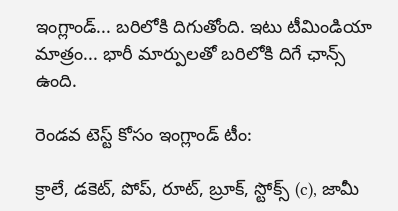ఇంగ్లాండ్... బరిలోకి దిగుతోంది. ఇటు టీమిండియా మాత్రం... భారీ మార్పులతో బరిలోకి దిగే ఛాన్స్ ఉంది.

రెండవ టెస్ట్ కోసం ఇంగ్లాండ్ టీం:

క్రాలే, డకెట్, పోప్, రూట్, బ్రూక్, స్టోక్స్ (c), జామీ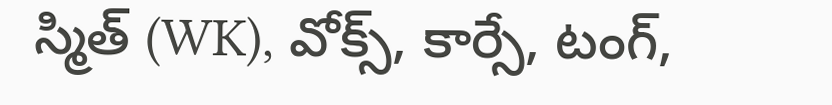స్మిత్ (WK), వోక్స్, కార్సే, టంగ్,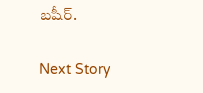బషీర్.

Next Story